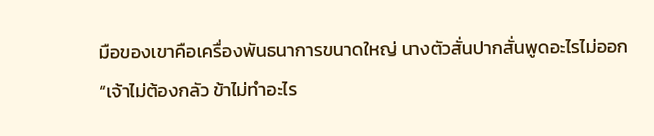มือของเขาคือเครื่องพันธนาการขนาดใหญ่ นางตัวสั่นปากสั่นพูดอะไรไม่ออก
“เจ้าไม่ต้องกลัว ข้าไม่ทำอะไร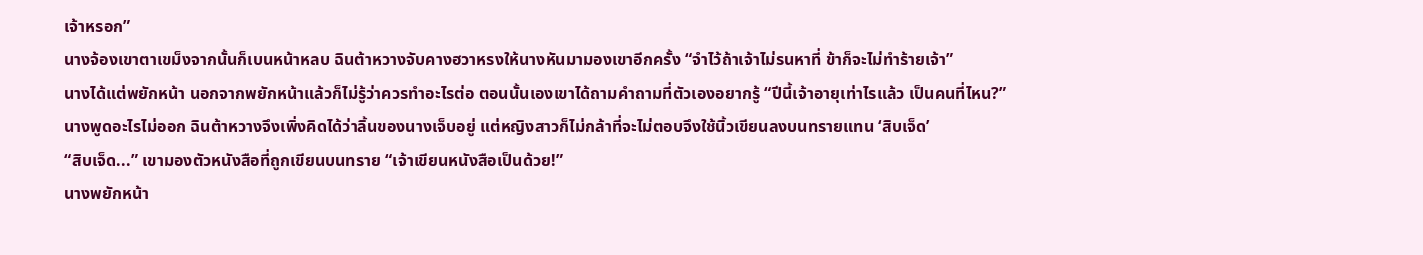เจ้าหรอก”
นางจ้องเขาตาเขม็งจากนั้นก็เบนหน้าหลบ ฉินต้าหวางจับคางฮวาหรงให้นางหันมามองเขาอีกครั้ง “จำไว้ถ้าเจ้าไม่รนหาที่ ข้าก็จะไม่ทำร้ายเจ้า”
นางได้แต่พยักหน้า นอกจากพยักหน้าแล้วก็ไม่รู้ว่าควรทำอะไรต่อ ตอนนั้นเองเขาได้ถามคำถามที่ตัวเองอยากรู้ “ปีนี้เจ้าอายุเท่าไรแล้ว เป็นคนที่ไหน?”
นางพูดอะไรไม่ออก ฉินต้าหวางจึงเพิ่งคิดได้ว่าลิ้นของนางเจ็บอยู่ แต่หญิงสาวก็ไม่กล้าที่จะไม่ตอบจึงใช้นิ้วเขียนลงบนทรายแทน ‘สิบเจ็ด’
“สิบเจ็ด...” เขามองตัวหนังสือที่ถูกเขียนบนทราย “เจ้าเขียนหนังสือเป็นด้วย!”
นางพยักหน้า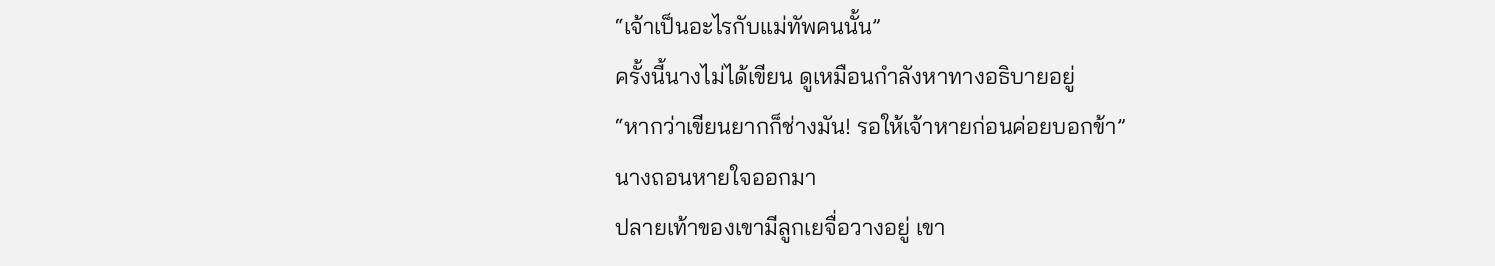“เจ้าเป็นอะไรกับแม่ทัพคนนั้น”
ครั้งนี้นางไม่ได้เขียน ดูเหมือนกำลังหาทางอธิบายอยู่
“หากว่าเขียนยากก็ช่างมัน! รอให้เจ้าหายก่อนค่อยบอกข้า”
นางถอนหายใจออกมา
ปลายเท้าของเขามีลูกเยจื่อวางอยู่ เขา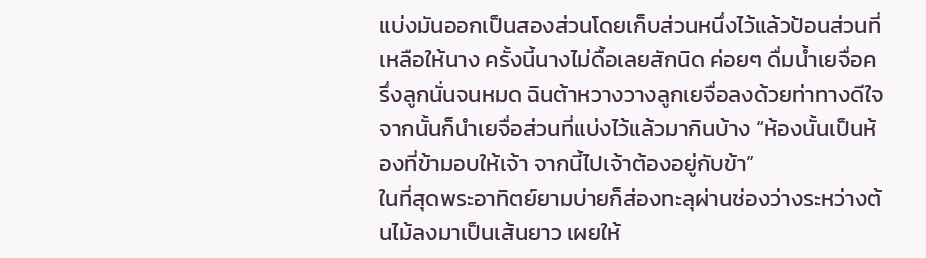แบ่งมันออกเป็นสองส่วนโดยเก็บส่วนหนึ่งไว้แล้วป้อนส่วนที่เหลือให้นาง ครั้งนี้นางไม่ดื้อเลยสักนิด ค่อยๆ ดื่มน้ำเยจื่อครึ่งลูกนั่นจนหมด ฉินต้าหวางวางลูกเยจื่อลงด้วยท่าทางดีใจ จากนั้นก็นำเยจื่อส่วนที่แบ่งไว้แล้วมากินบ้าง “ห้องนั้นเป็นห้องที่ข้ามอบให้เจ้า จากนี้ไปเจ้าต้องอยู่กับข้า”
ในที่สุดพระอาทิตย์ยามบ่ายก็ส่องทะลุผ่านช่องว่างระหว่างต้นไม้ลงมาเป็นเส้นยาว เผยให้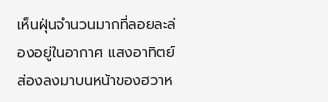เห็นฝุ่นจำนวนมากที่ลอยละล่องอยู่ในอากาศ แสงอาทิตย์ส่องลงมาบนหน้าของฮวาห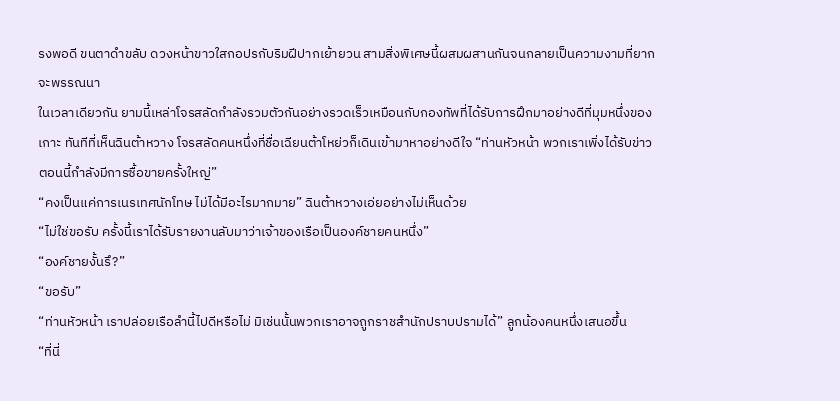รงพอดี ขนตาดำขลับ ดวงหน้าขาวใสกอปรกับริมฝีปากเย้ายวน สามสิ่งพิเศษนี้ผสมผสานกันจนกลายเป็นความงามที่ยากจะพรรณนา
ในเวลาเดียวกัน ยามนี้เหล่าโจรสลัดกำลังรวมตัวกันอย่างรวดเร็วเหมือนกับกองทัพที่ได้รับการฝึกมาอย่างดีที่มุมหนึ่งของเกาะ ทันทีที่เห็นฉินต้าหวาง โจรสลัดคนหนึ่งที่ชื่อเฉียนต้าโหย่วก็เดินเข้ามาหาอย่างดีใจ “ท่านหัวหน้า พวกเราเพิ่งได้รับข่าว ตอนนี้กำลังมีการซื้อขายครั้งใหญ่”
“คงเป็นแค่การเนรเทศนักโทษ ไม่ได้มีอะไรมากมาย” ฉินต้าหวางเอ่ยอย่างไม่เห็นด้วย
“ไม่ใช่ขอรับ ครั้งนี้เราได้รับรายงานลับมาว่าเจ้าของเรือเป็นองค์ชายคนหนึ่ง”
“องค์ชายงั้นรึ?”
“ขอรับ”
“ท่านหัวหน้า เราปล่อยเรือลำนี้ไปดีหรือไม่ มิเช่นนั้นพวกเราอาจถูกราชสำนักปราบปรามได้” ลูกน้องคนหนึ่งเสนอขึ้น
“ที่นี่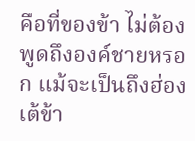คือที่ของข้า ไม่ต้องพูดถึงองค์ชายหรอก แม้จะเป็นถึงฮ่องเต้ข้า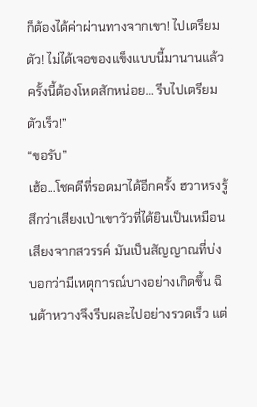ก็ต้องได้ค่าผ่านทางจากเขา! ไปเตรียมตัว! ไม่ได้เจอของแข็งแบบนี้มานานแล้ว ครั้งนี้ต้องโหดสักหน่อย… รีบไปเตรียมตัวเร็ว!”
“ขอรับ”
เฮ้อ...โชคดีที่รอดมาได้อีกครั้ง ฮวาหรงรู้สึกว่าเสียงเป่าเขาวัวที่ได้ยินเป็นเหมือนเสียงจากสวรรค์ มันเป็นสัญญาณที่บ่งบอกว่ามีเหตุการณ์บางอย่างเกิดขึ้น ฉินต้าหวางจึงรีบผละไปอย่างรวดเร็ว แต่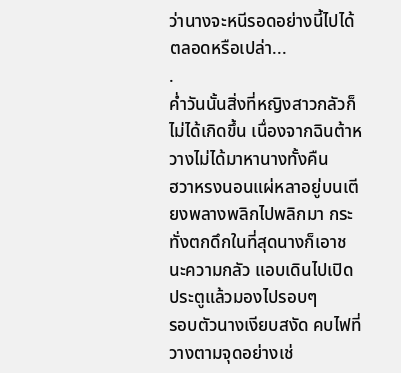ว่านางจะหนีรอดอย่างนี้ไปได้ตลอดหรือเปล่า...
.
ค่ำวันนั้นสิ่งที่หญิงสาวกลัวก็ไม่ได้เกิดขึ้น เนื่องจากฉินต้าหวางไม่ได้มาหานางทั้งคืน
ฮวาหรงนอนแผ่หลาอยู่บนเตียงพลางพลิกไปพลิกมา กระทั่งตกดึกในที่สุดนางก็เอาชนะความกลัว แอบเดินไปเปิดประตูแล้วมองไปรอบๆ
รอบตัวนางเงียบสงัด คบไฟที่วางตามจุดอย่างเช่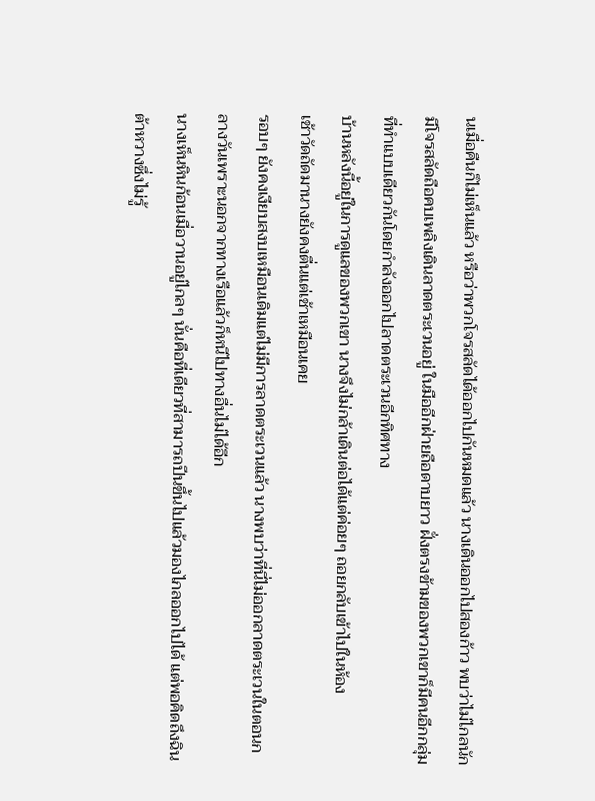นเมื่อคืนก็ไม่เห็นแล้ว หรือว่าพวกโจรสลัดได้ออกไปกันหมดแล้ว นางเดินออกไปสองก้าว พบว่าไม่ไกลนักมีโจรสลัดถือคบเพลิงเดินลาดตระเวนอยู่ ในมืออีกฝ่ายถือดาบยาว ฝั่งตรงข้ามของพวกเขาก็มีคนอีกกลุ่มที่ทำแบบเดียวกันโดยกำลังออกไปลาดตระเวนอีกทิศทาง
บ้านหลังนี้อยู่ในการดูแลของพวกเขา นางจึงไม่กล้าเดินต่อได้แต่ค่อยๆ ถอยกลับเข้าไปในห้อง
เช้าวัดถัดมานางยังคงตื่นแต่เช้าเหมือนเคย
รอบๆ ยังคงเงียบสงบเหมือนเดิมแต่ไม่มีการลาดตระเวนแล้ว นางพบว่าที่นี่ไม่ออกลาดตระเวนในตอนกลางวันเพราะนอกจากทางเรือแล้วก็หนีไปทางอื่นไม่ได้อีก
นางเห็นหินก้อนเมื่อวานอยู่ไกลๆ นั่นคือที่เดียวที่สามารถปีนขึ้นไปแล้วมองไกลออกไปได้ แต่พอคิดถึงฉินต้าหวางซึ่งไม่รู้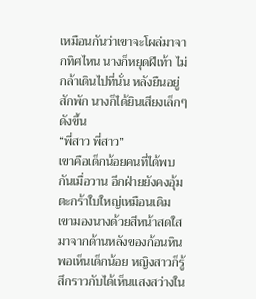เหมือนกันว่าเขาจะโผล่มาจากทิศไหน นางก็หยุดฝีเท้า ไม่กล้าเดินไปที่นั่น หลังยืนอยู่สักพัก นางก็ได้ยินเสียงเล็กๆ ดังขึ้น
“พี่สาว พี่สาว”
เขาคือเด็กน้อยคนที่ได้พบกันเมื่อวาน อีกฝ่ายยังคงอุ้มตะกร้าใบใหญ่เหมือนเดิม เขามองนางด้วยสีหน้าสดใสมาจากด้านหลังของก้อนหิน พอเห็นเด็กน้อย หญิงสาวก็รู้สึกราวกับได้เห็นแสงสว่างใน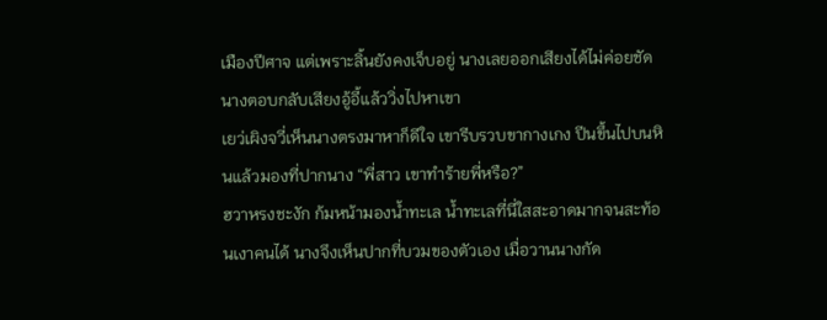เมืองปีศาจ แต่เพราะลิ้นยังคงเจ็บอยู่ นางเลยออกเสียงได้ไม่ค่อยชัด นางตอบกลับเสียงอู้อี้แล้ววิ่งไปหาเขา
เยว่เผิงจวี่เห็นนางตรงมาหาก็ดีใจ เขารีบรวบขากางเกง ปีนขึ้นไปบนหินแล้วมองที่ปากนาง “พี่สาว เขาทำร้ายพี่หรือ?”
ฮวาหรงชะงัก ก้มหน้ามองน้ำทะเล น้ำทะเลที่นี่ใสสะอาดมากจนสะท้อนเงาคนได้ นางจึงเห็นปากที่บวมของตัวเอง เมื่อวานนางกัด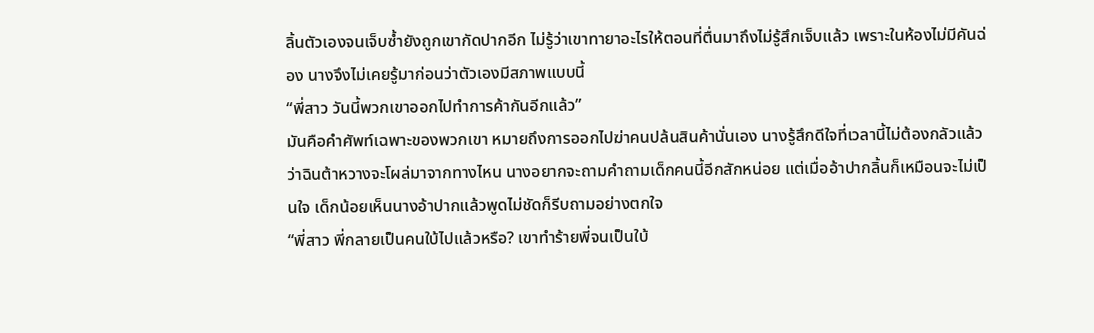ลิ้นตัวเองจนเจ็บซ้ำยังถูกเขากัดปากอีก ไม่รู้ว่าเขาทายาอะไรให้ตอนที่ตื่นมาถึงไม่รู้สึกเจ็บแล้ว เพราะในห้องไม่มีคันฉ่อง นางจึงไม่เคยรู้มาก่อนว่าตัวเองมีสภาพแบบนี้
“พี่สาว วันนี้พวกเขาออกไปทำการค้ากันอีกแล้ว”
มันคือคำศัพท์เฉพาะของพวกเขา หมายถึงการออกไปฆ่าคนปล้นสินค้านั่นเอง นางรู้สึกดีใจที่เวลานี้ไม่ต้องกลัวแล้วว่าฉินต้าหวางจะโผล่มาจากทางไหน นางอยากจะถามคำถามเด็กคนนี้อีกสักหน่อย แต่เมื่ออ้าปากลิ้นก็เหมือนจะไม่เป็นใจ เด็กน้อยเห็นนางอ้าปากแล้วพูดไม่ชัดก็รีบถามอย่างตกใจ
“พี่สาว พี่กลายเป็นคนใบ้ไปแล้วหรือ? เขาทำร้ายพี่จนเป็นใบ้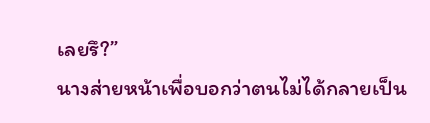เลยรึ?”
นางส่ายหน้าเพื่อบอกว่าตนไม่ได้กลายเป็น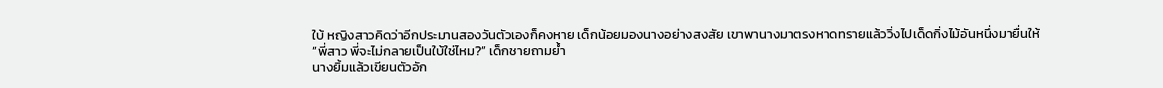ใบ้ หญิงสาวคิดว่าอีกประมานสองวันตัวเองก็คงหาย เด็กน้อยมองนางอย่างสงสัย เขาพานางมาตรงหาดทรายแล้ววิ่งไปเด็ดกิ่งไม้อันหนึ่งมายื่นให้
“พี่สาว พี่จะไม่กลายเป็นใบ้ใช่ไหม?” เด็กชายถามย้ำ
นางยิ้มแล้วเขียนตัวอัก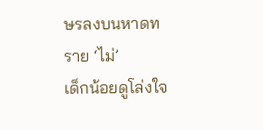ษรลงบนหาดทราย ‘ไม่’
เด็กน้อยดูโล่งใจ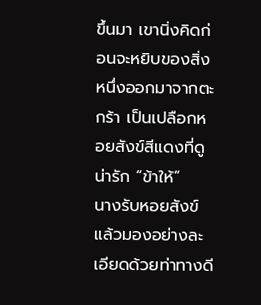ขึ้นมา เขานิ่งคิดก่อนจะหยิบของสิ่งหนึ่งออกมาจากตะกร้า เป็นเปลือกหอยสังข์สีแดงที่ดูน่ารัก “ข้าให้”
นางรับหอยสังข์แล้วมองอย่างละเอียดด้วยท่าทางดี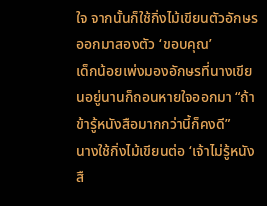ใจ จากนั้นก็ใช้กิ่งไม้เขียนตัวอักษรออกมาสองตัว ‘ขอบคุณ’
เด็กน้อยเพ่งมองอักษรที่นางเขียนอยู่นานก็ถอนหายใจออกมา “ถ้าข้ารู้หนังสือมากกว่านี้ก็คงดี”
นางใช้กิ่งไม้เขียนต่อ ‘เจ้าไม่รู้หนังสื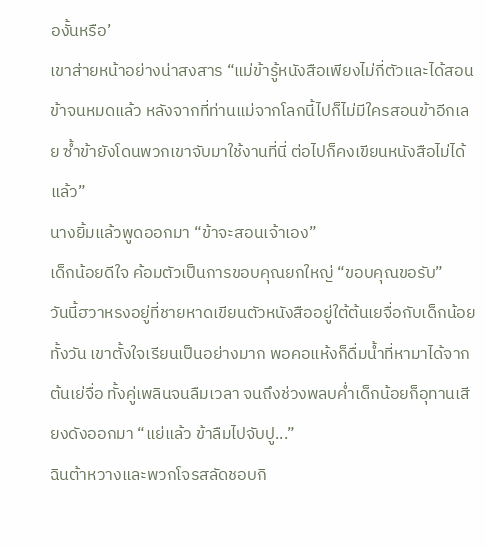องั้นหรือ’
เขาส่ายหน้าอย่างน่าสงสาร “แม่ข้ารู้หนังสือเพียงไม่กี่ตัวและได้สอนข้าจนหมดแล้ว หลังจากที่ท่านแม่จากโลกนี้ไปก็ไม่มีใครสอนข้าอีกเลย ซ้ำข้ายังโดนพวกเขาจับมาใช้งานที่นี่ ต่อไปก็คงเขียนหนังสือไม่ได้แล้ว”
นางยิ้มแล้วพูดออกมา “ข้าจะสอนเจ้าเอง”
เด็กน้อยดีใจ ค้อมตัวเป็นการขอบคุณยกใหญ่ “ขอบคุณขอรับ”
วันนี้ฮวาหรงอยู่ที่ชายหาดเขียนตัวหนังสืออยู่ใต้ต้นเยจื่อกับเด็กน้อยทั้งวัน เขาตั้งใจเรียนเป็นอย่างมาก พอคอแห้งก็ดื่มน้ำที่หามาได้จากต้นเย่จื่อ ทั้งคู่เพลินจนลืมเวลา จนถึงช่วงพลบค่ำเด็กน้อยก็อุทานเสียงดังออกมา “แย่แล้ว ข้าลืมไปจับปู...”
ฉินต้าหวางและพวกโจรสลัดชอบกิ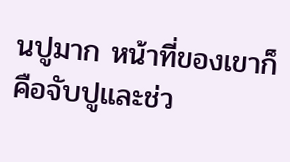นปูมาก หน้าที่ของเขาก็คือจับปูและช่ว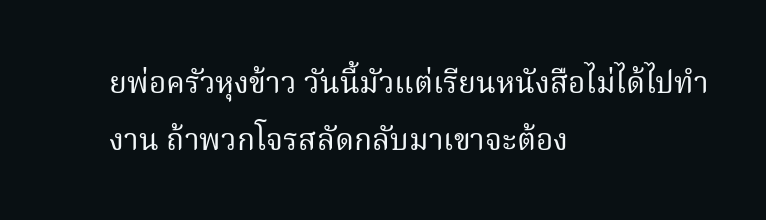ยพ่อครัวหุงข้าว วันนี้มัวแต่เรียนหนังสือไม่ได้ไปทำงาน ถ้าพวกโจรสลัดกลับมาเขาจะต้อง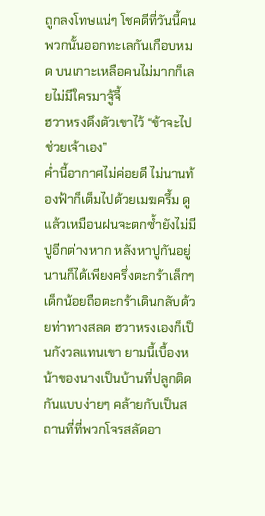ถูกลงโทษแน่ๆ โชคดีที่วันนี้คนพวกนั้นออกทะเลกันเกือบหมด บนเกาะเหลือคนไม่มากก็เลยไม่มีใครมาจู้จี้
ฮวาหรงดึงตัวเขาไว้ “ข้าจะไปช่วยเจ้าเอง”
ค่ำนี้อากาศไม่ค่อยดี ไม่นานท้องฟ้าก็เต็มไปด้วยเมฆครึ้ม ดูแล้วเหมือนฝนจะตกซ้ำยังไม่มีปูอีกต่างหาก หลังหาปูกันอยู่นานก็ได้เพียงครึ่งตะกร้าเล็กๆ
เด็กน้อยถือตะกร้าเดินกลับด้วยท่าทางสลด ฮวาหรงเองก็เป็นกังวลแทนเขา ยามนี้เบื้องหน้าของนางเป็นบ้านที่ปลูกติดกันแบบง่ายๆ คล้ายกับเป็นสถานที่ที่พวกโจรสลัดอา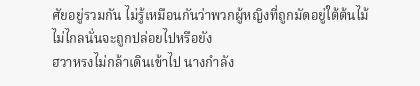ศัยอยู่รวมกัน ไม่รู้เหมือนกันว่าพวกผู้หญิงที่ถูกมัดอยู่ใต้ต้นไม้ไม่ไกลนั่นจะถูกปล่อยไปหรือยัง
ฮวาหรงไม่กล้าเดินเข้าไป นางกำลัง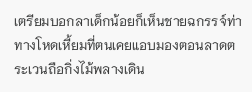เตรียมบอกลาเด็กน้อยก็เห็นชายฉกรรจ์ท่าทางโหดเหี้ยมที่ตนเคยแอบมองตอนลาดตระเวนถือกิ่งไม้พลางเดิน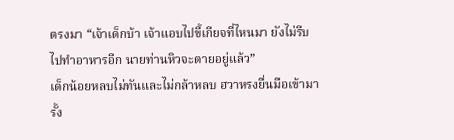ตรงมา “เจ้าเด็กบ้า เจ้าแอบไปขี้เกียจที่ไหนมา ยังไม่รีบไปทำอาหารอีก นายท่านหิวจะตายอยู่แล้ว”
เด็กน้อยหลบไม่ทันและไม่กล้าหลบ ฮวาหรงยื่นมือเข้ามารั้ง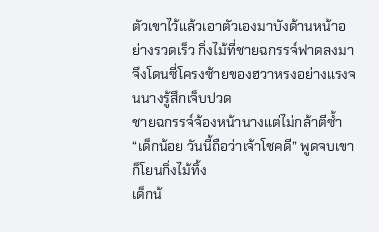ตัวเขาไว้แล้วเอาตัวเองมาบังด้านหน้าอย่างรวดเร็ว กิ่งไม้ที่ชายฉกรรจ์ฟาดลงมาจึงโดนซี่โครงซ้ายของฮวาหรงอย่างแรงจนนางรู้สึกเจ็บปวด
ชายฉกรรจ์จ้องหน้านางแต่ไม่กล้าตีซ้ำ “เด็กน้อย วันนี้ถือว่าเจ้าโชคดี” พูดจบเขาก็โยนกิ่งไม้ทิ้ง
เด็กน้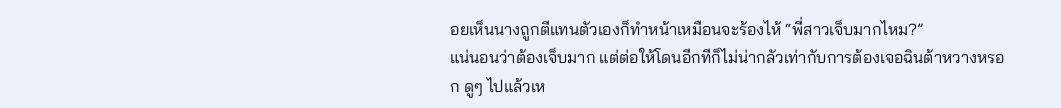อยเห็นนางถูกตีแทนตัวเองก็ทำหน้าเหมือนจะร้องไห้ “พี่สาวเจ็บมากไหม?”
แน่นอนว่าต้องเจ็บมาก แต่ต่อให้โดนอีกทีก็ไม่น่ากลัวเท่ากับการต้องเจอฉินต้าหวางหรอก ดูๆ ไปแล้วเห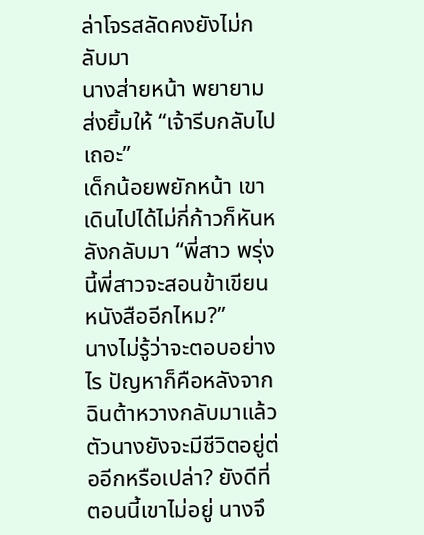ล่าโจรสลัดคงยังไม่กลับมา
นางส่ายหน้า พยายามส่งยิ้มให้ “เจ้ารีบกลับไปเถอะ”
เด็กน้อยพยักหน้า เขาเดินไปได้ไม่กี่ก้าวก็หันหลังกลับมา “พี่สาว พรุ่งนี้พี่สาวจะสอนข้าเขียนหนังสืออีกไหม?”
นางไม่รู้ว่าจะตอบอย่างไร ปัญหาก็คือหลังจากฉินต้าหวางกลับมาแล้วตัวนางยังจะมีชีวิตอยู่ต่ออีกหรือเปล่า? ยังดีที่ตอนนี้เขาไม่อยู่ นางจึ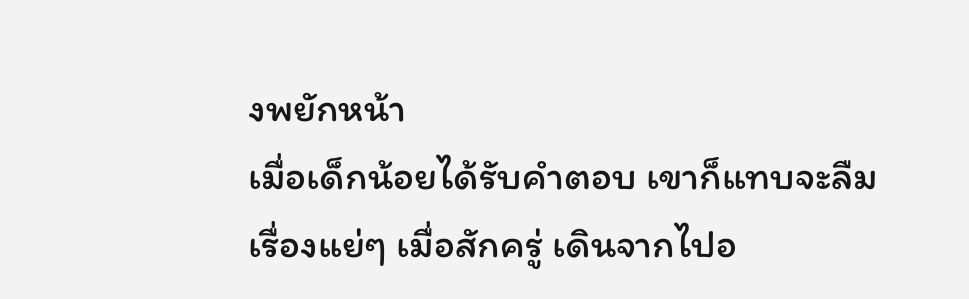งพยักหน้า
เมื่อเด็กน้อยได้รับคำตอบ เขาก็แทบจะลืมเรื่องแย่ๆ เมื่อสักครู่ เดินจากไปอ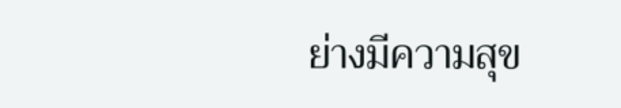ย่างมีความสุข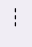---